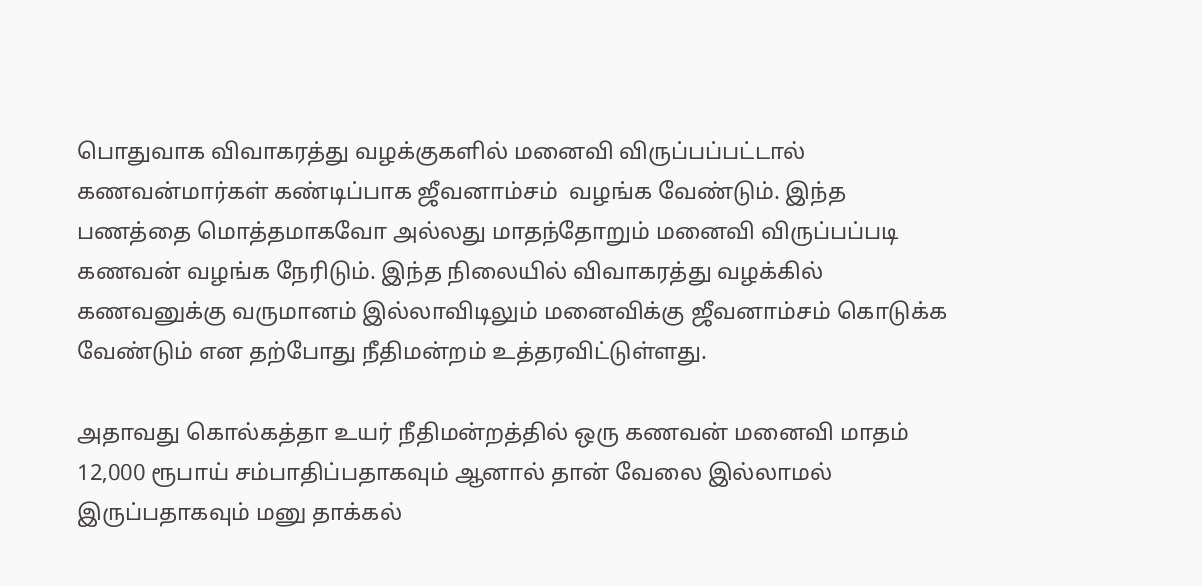பொதுவாக விவாகரத்து வழக்குகளில் மனைவி விருப்பப்பட்டால் கணவன்மார்கள் கண்டிப்பாக ஜீவனாம்சம்  வழங்க வேண்டும். இந்த பணத்தை மொத்தமாகவோ அல்லது மாதந்தோறும் மனைவி விருப்பப்படி கணவன் வழங்க நேரிடும். இந்த நிலையில் விவாகரத்து வழக்கில் கணவனுக்கு வருமானம் இல்லாவிடிலும் மனைவிக்கு ஜீவனாம்சம் கொடுக்க வேண்டும் என தற்போது நீதிமன்றம் உத்தரவிட்டுள்ளது.

அதாவது கொல்கத்தா உயர் நீதிமன்றத்தில் ஒரு கணவன் மனைவி மாதம் 12,000 ரூபாய் சம்பாதிப்பதாகவும் ஆனால் தான் வேலை இல்லாமல் இருப்பதாகவும் மனு தாக்கல்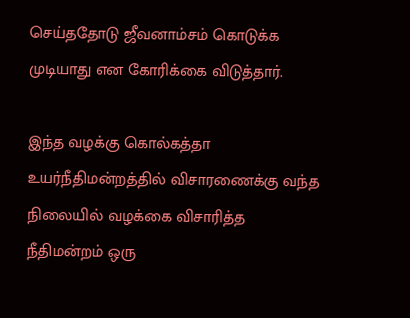செய்ததோடு ஜீவனாம்சம் கொடுக்க முடியாது என கோரிக்கை விடுத்தார்.

இந்த வழக்கு கொல்கத்தா உயர்நீதிமன்றத்தில் விசாரணைக்கு வந்த நிலையில் வழக்கை விசாரித்த நீதிமன்றம் ஒரு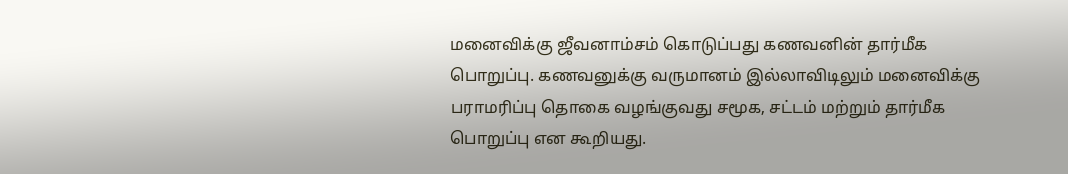மனைவிக்கு ஜீவனாம்சம் கொடுப்பது கணவனின் தார்மீக பொறுப்பு. கணவனுக்கு வருமானம் இல்லாவிடிலும் மனைவிக்கு பராமரிப்பு தொகை வழங்குவது சமூக, சட்டம் மற்றும் தார்மீக பொறுப்பு என கூறியது.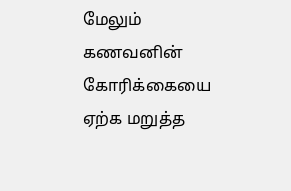மேலும் கணவனின் கோரிக்கையை ஏற்க மறுத்த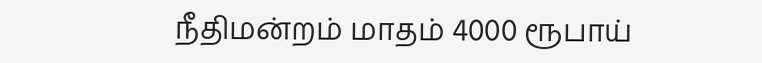நீதிமன்றம் மாதம் 4000 ரூபாய்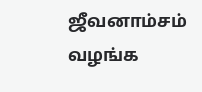ஜீவனாம்சம் வழங்க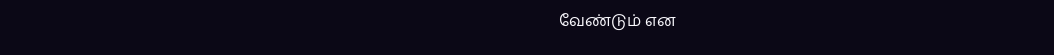வேண்டும் என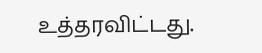உத்தரவிட்டது.